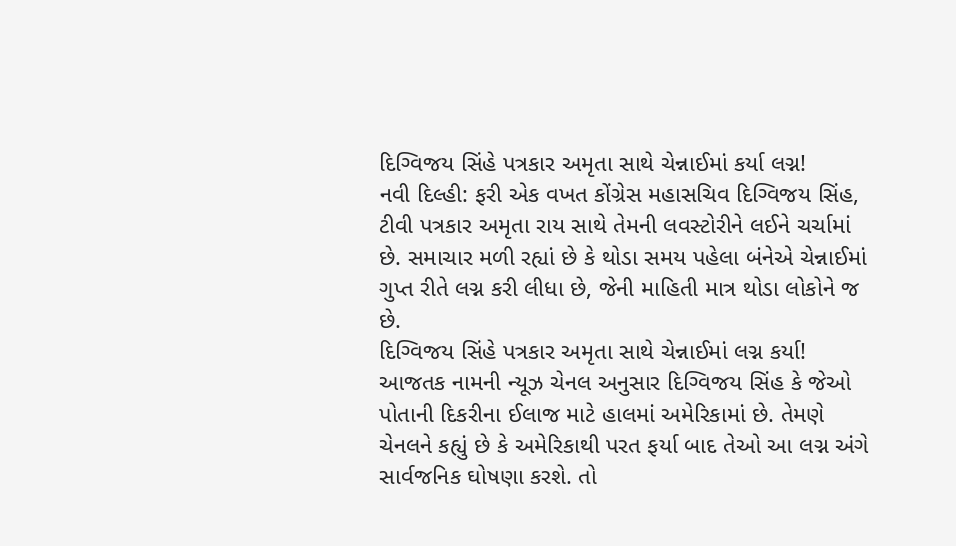દિગ્વિજય સિંહે પત્રકાર અમૃતા સાથે ચેન્નાઈમાં કર્યા લગ્ન!
નવી દિલ્હી: ફરી એક વખત કોંગ્રેસ મહાસચિવ દિગ્વિજય સિંહ, ટીવી પત્રકાર અમૃતા રાય સાથે તેમની લવસ્ટોરીને લઈને ચર્ચામાં છે. સમાચાર મળી રહ્યાં છે કે થોડા સમય પહેલા બંનેએ ચેન્નાઈમાં ગુપ્ત રીતે લગ્ન કરી લીધા છે, જેની માહિતી માત્ર થોડા લોકોને જ છે.
દિગ્વિજય સિંહે પત્રકાર અમૃતા સાથે ચેન્નાઈમાં લગ્ન કર્યા!
આજતક નામની ન્યૂઝ ચેનલ અનુસાર દિગ્વિજય સિંહ કે જેઓ પોતાની દિકરીના ઈલાજ માટે હાલમાં અમેરિકામાં છે. તેમણે ચેનલને કહ્યું છે કે અમેરિકાથી પરત ફર્યા બાદ તેઓ આ લગ્ન અંગે સાર્વજનિક ઘોષણા કરશે. તો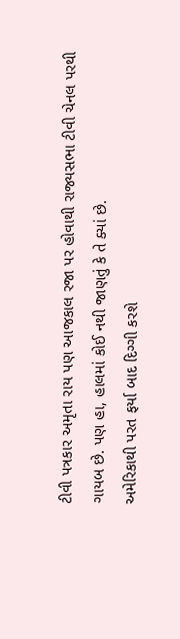ટીવી પત્રકાર અમૃતા રાય પણ આજકાલ રજા પર હોવાથી રાજ્યસભા ટીવી ચેનલ પરથી ગાયબ છે. પણ હા, હાલમાં કોઈ નથી જાણતું કે તે ક્યાં છે.
અમેરિકાથી પરત ફર્યા બાદ દિગ્ગી કરશે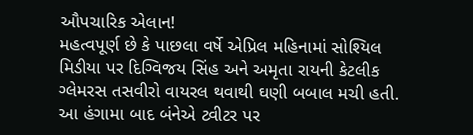ઔપચારિક એલાન!
મહત્વપૂર્ણ છે કે પાછલા વર્ષે એપ્રિલ મહિનામાં સોશ્યિલ મિડીયા પર દિગ્વિજય સિંહ અને અમૃતા રાયની કેટલીક ગ્લેમરસ તસવીરો વાયરલ થવાથી ઘણી બબાલ મચી હતી. આ હંગામા બાદ બંનેએ ટ્વીટર પર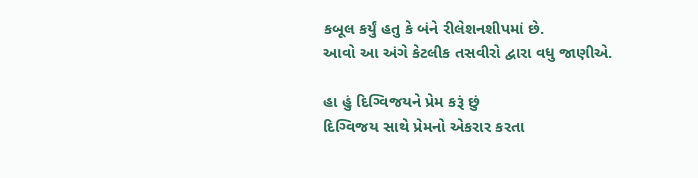કબૂલ કર્યું હતુ કે બંને રીલેશનશીપમાં છે.
આવો આ અંગે કેટલીક તસવીરો દ્વારા વધુ જાણીએ.

હા હું દિગ્વિજયને પ્રેમ કરૂં છું
દિગ્વિજય સાથે પ્રેમનો એકરાર કરતા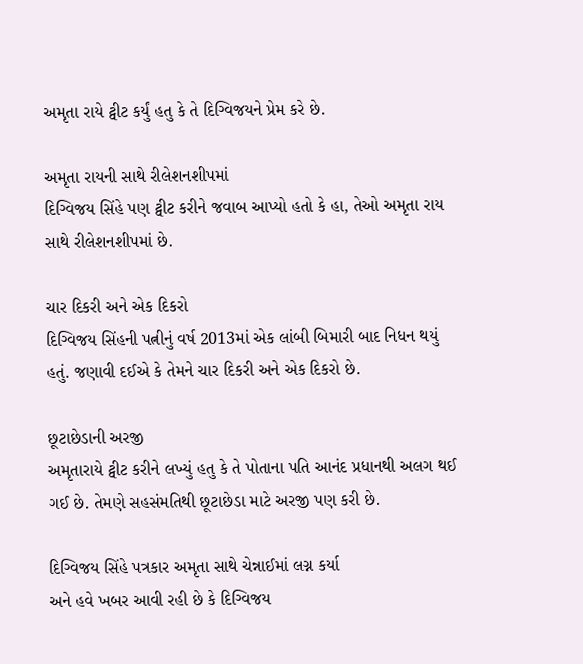અમૃતા રાયે ટ્વીટ કર્યું હતુ કે તે દિગ્વિજયને પ્રેમ કરે છે.

અમૃતા રાયની સાથે રીલેશનશીપમાં
દિગ્વિજય સિંહે પણ ટ્વીટ કરીને જવાબ આપ્યો હતો કે હા, તેઓ અમૃતા રાય સાથે રીલેશનશીપમાં છે.

ચાર દિકરી અને એક દિકરો
દિગ્વિજય સિંહની પત્નીનું વર્ષ 2013માં એક લાંબી બિમારી બાદ નિધન થયું હતું. જણાવી દઈએ કે તેમને ચાર દિકરી અને એક દિકરો છે.

છૂટાછેડાની અરજી
અમૃતારાયે ટ્વીટ કરીને લખ્યું હતુ કે તે પોતાના પતિ આનંદ પ્રધાનથી અલગ થઈ ગઈ છે. તેમણે સહસંમતિથી છૂટાછેડા માટે અરજી પણ કરી છે.

દિગ્વિજય સિંહે પત્રકાર અમૃતા સાથે ચેન્નાઈમાં લગ્ન કર્યા
અને હવે ખબર આવી રહી છે કે દિગ્વિજય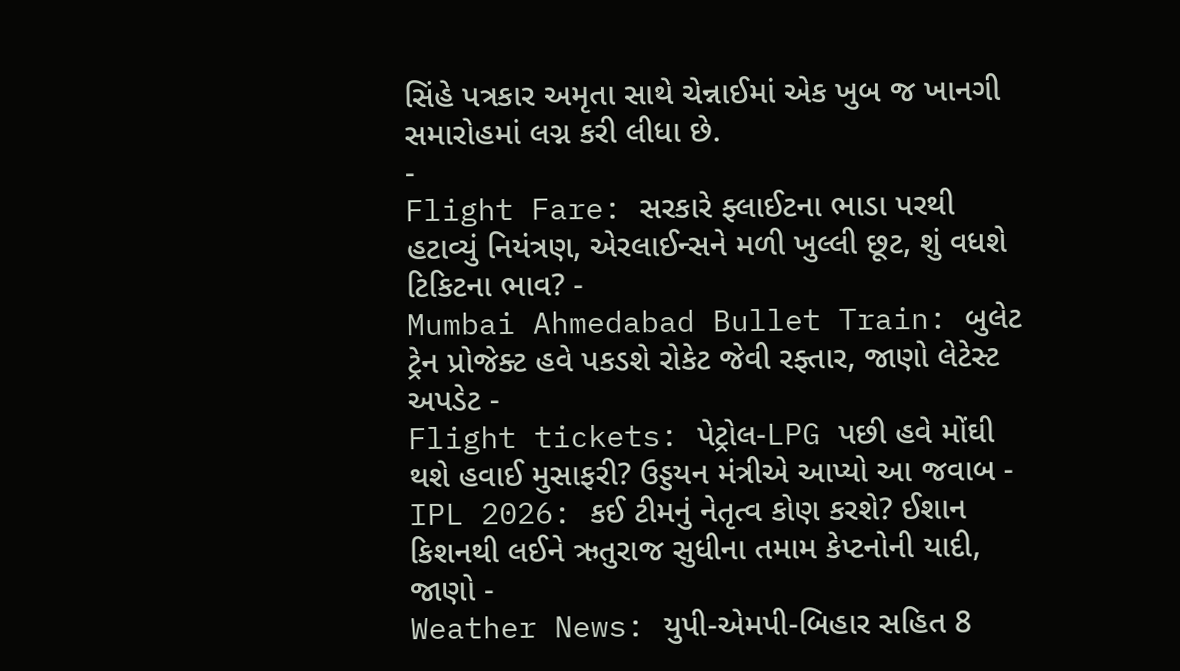સિંહે પત્રકાર અમૃતા સાથે ચેન્નાઈમાં એક ખુબ જ ખાનગી સમારોહમાં લગ્ન કરી લીધા છે.
-
Flight Fare: સરકારે ફ્લાઈટના ભાડા પરથી હટાવ્યું નિયંત્રણ, એરલાઈન્સને મળી ખુલ્લી છૂટ, શું વધશે ટિકિટના ભાવ? -
Mumbai Ahmedabad Bullet Train: બુલેટ ટ્રેન પ્રોજેક્ટ હવે પકડશે રોકેટ જેવી રફ્તાર, જાણો લેટેસ્ટ અપડેટ -
Flight tickets: પેટ્રોલ-LPG પછી હવે મોંઘી થશે હવાઈ મુસાફરી? ઉડ્ડયન મંત્રીએ આપ્યો આ જવાબ -
IPL 2026: કઈ ટીમનું નેતૃત્વ કોણ કરશે? ઈશાન કિશનથી લઈને ઋતુરાજ સુધીના તમામ કેપ્ટનોની યાદી, જાણો -
Weather News: યુપી-એમપી-બિહાર સહિત 8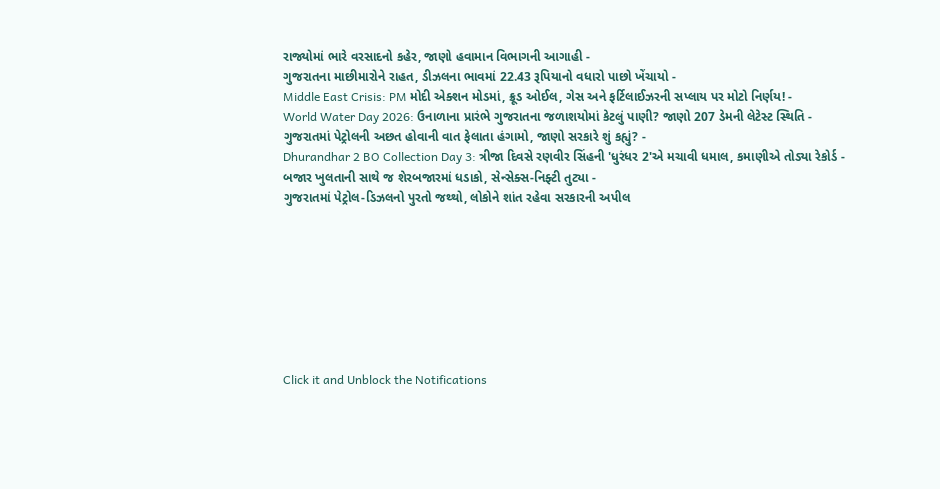રાજ્યોમાં ભારે વરસાદનો કહેર, જાણો હવામાન વિભાગની આગાહી -
ગુજરાતના માછીમારોને રાહત, ડીઝલના ભાવમાં 22.43 રૂપિયાનો વધારો પાછો ખેંચાયો -
Middle East Crisis: PM મોદી એક્શન મોડમાં, ક્રૂડ ઓઈલ, ગેસ અને ફર્ટિલાઈઝરની સપ્લાય પર મોટો નિર્ણય! -
World Water Day 2026: ઉનાળાના પ્રારંભે ગુજરાતના જળાશયોમાં કેટલું પાણી? જાણો 207 ડેમની લેટેસ્ટ સ્થિતિ -
ગુજરાતમાં પેટ્રોલની અછત હોવાની વાત ફેલાતા હંગામો, જાણો સરકારે શું કહ્યું? -
Dhurandhar 2 BO Collection Day 3: ત્રીજા દિવસે રણવીર સિંહની 'ધુરંધર 2'એ મચાવી ધમાલ, કમાણીએ તોડ્યા રેકોર્ડ -
બજાર ખુલતાની સાથે જ શેરબજારમાં ધડાકો, સેન્સેક્સ-નિફ્ટી તુટ્યા -
ગુજરાતમાં પેટ્રોલ-ડિઝલનો પુરતો જથ્થો, લોકોને શાંત રહેવા સરકારની અપીલ








Click it and Unblock the Notifications